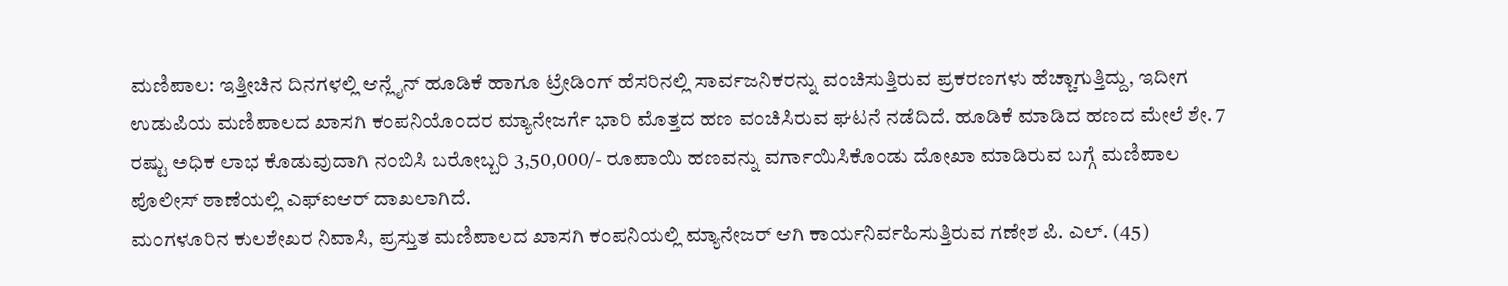ಮಣಿಪಾಲ: ಇತ್ತೀಚಿನ ದಿನಗಳಲ್ಲಿ ಆನ್ಲೈನ್ ಹೂಡಿಕೆ ಹಾಗೂ ಟ್ರೇಡಿಂಗ್ ಹೆಸರಿನಲ್ಲಿ ಸಾರ್ವಜನಿಕರನ್ನು ವಂಚಿಸುತ್ತಿರುವ ಪ್ರಕರಣಗಳು ಹೆಚ್ಚಾಗುತ್ತಿದ್ದು, ಇದೀಗ ಉಡುಪಿಯ ಮಣಿಪಾಲದ ಖಾಸಗಿ ಕಂಪನಿಯೊಂದರ ಮ್ಯಾನೇಜರ್ಗೆ ಭಾರಿ ಮೊತ್ತದ ಹಣ ವಂಚಿಸಿರುವ ಘಟನೆ ನಡೆದಿದೆ. ಹೂಡಿಕೆ ಮಾಡಿದ ಹಣದ ಮೇಲೆ ಶೇ. 7 ರಷ್ಟು ಅಧಿಕ ಲಾಭ ಕೊಡುವುದಾಗಿ ನಂಬಿಸಿ ಬರೋಬ್ಬರಿ 3,50,000/- ರೂಪಾಯಿ ಹಣವನ್ನು ವರ್ಗಾಯಿಸಿಕೊಂಡು ದೋಖಾ ಮಾಡಿರುವ ಬಗ್ಗೆ ಮಣಿಪಾಲ ಪೊಲೀಸ್ ಠಾಣೆಯಲ್ಲಿ ಎಫ್ಐಆರ್ ದಾಖಲಾಗಿದೆ.
ಮಂಗಳೂರಿನ ಕುಲಶೇಖರ ನಿವಾಸಿ, ಪ್ರಸ್ತುತ ಮಣಿಪಾಲದ ಖಾಸಗಿ ಕಂಪನಿಯಲ್ಲಿ ಮ್ಯಾನೇಜರ್ ಆಗಿ ಕಾರ್ಯನಿರ್ವಹಿಸುತ್ತಿರುವ ಗಣೇಶ ಪಿ. ಎಲ್. (45)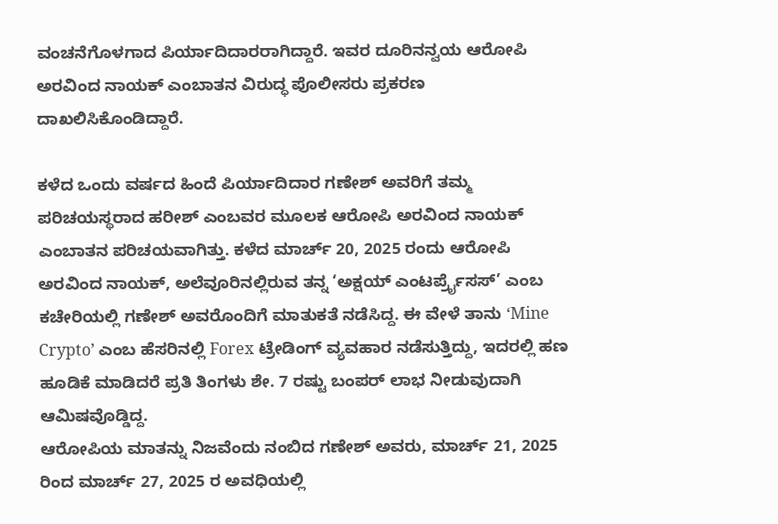ವಂಚನೆಗೊಳಗಾದ ಪಿರ್ಯಾದಿದಾರರಾಗಿದ್ದಾರೆ. ಇವರ ದೂರಿನನ್ವಯ ಆರೋಪಿ ಅರವಿಂದ ನಾಯಕ್ ಎಂಬಾತನ ವಿರುದ್ಧ ಪೊಲೀಸರು ಪ್ರಕರಣ ದಾಖಲಿಸಿಕೊಂಡಿದ್ದಾರೆ.

ಕಳೆದ ಒಂದು ವರ್ಷದ ಹಿಂದೆ ಪಿರ್ಯಾದಿದಾರ ಗಣೇಶ್ ಅವರಿಗೆ ತಮ್ಮ ಪರಿಚಯಸ್ಥರಾದ ಹರೀಶ್ ಎಂಬವರ ಮೂಲಕ ಆರೋಪಿ ಅರವಿಂದ ನಾಯಕ್ ಎಂಬಾತನ ಪರಿಚಯವಾಗಿತ್ತು. ಕಳೆದ ಮಾರ್ಚ್ 20, 2025 ರಂದು ಆರೋಪಿ ಅರವಿಂದ ನಾಯಕ್, ಅಲೆವೂರಿನಲ್ಲಿರುವ ತನ್ನ ‘ಅಕ್ಷಯ್ ಎಂಟರ್ಪ್ರೈಸಸ್’ ಎಂಬ ಕಚೇರಿಯಲ್ಲಿ ಗಣೇಶ್ ಅವರೊಂದಿಗೆ ಮಾತುಕತೆ ನಡೆಸಿದ್ದ. ಈ ವೇಳೆ ತಾನು ‘Mine Crypto’ ಎಂಬ ಹೆಸರಿನಲ್ಲಿ Forex ಟ್ರೇಡಿಂಗ್ ವ್ಯವಹಾರ ನಡೆಸುತ್ತಿದ್ದು, ಇದರಲ್ಲಿ ಹಣ ಹೂಡಿಕೆ ಮಾಡಿದರೆ ಪ್ರತಿ ತಿಂಗಳು ಶೇ. 7 ರಷ್ಟು ಬಂಪರ್ ಲಾಭ ನೀಡುವುದಾಗಿ ಆಮಿಷವೊಡ್ಡಿದ್ದ.
ಆರೋಪಿಯ ಮಾತನ್ನು ನಿಜವೆಂದು ನಂಬಿದ ಗಣೇಶ್ ಅವರು, ಮಾರ್ಚ್ 21, 2025 ರಿಂದ ಮಾರ್ಚ್ 27, 2025 ರ ಅವಧಿಯಲ್ಲಿ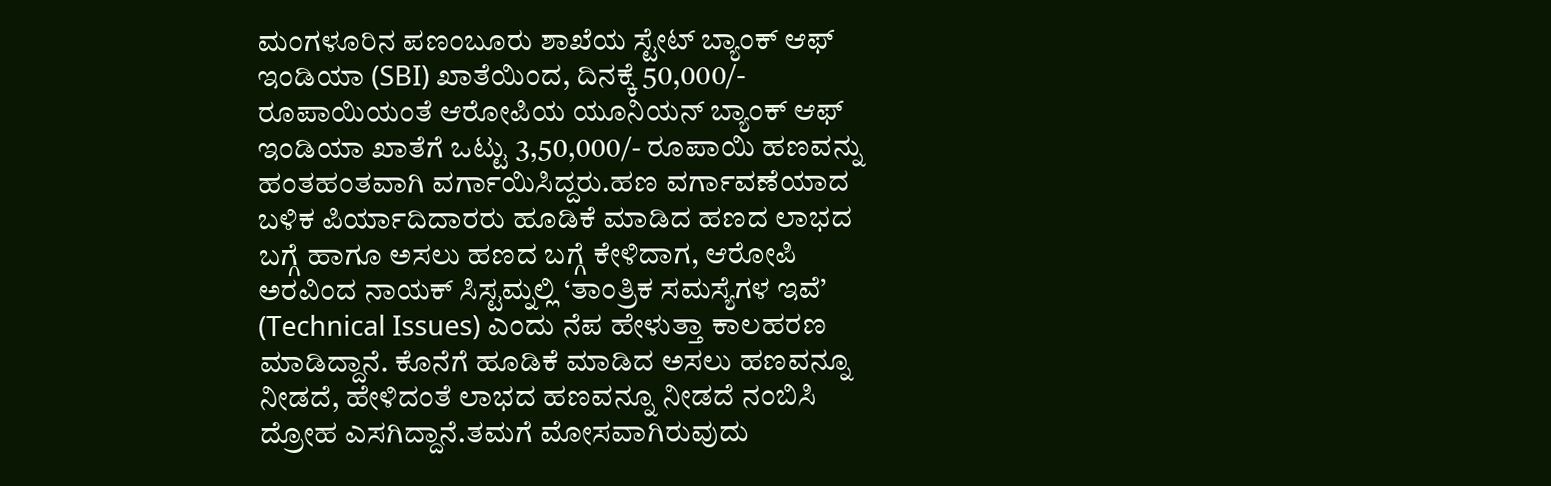ಮಂಗಳೂರಿನ ಪಣಂಬೂರು ಶಾಖೆಯ ಸ್ಟೇಟ್ ಬ್ಯಾಂಕ್ ಆಫ್ ಇಂಡಿಯಾ (SBI) ಖಾತೆಯಿಂದ, ದಿನಕ್ಕೆ 50,000/- ರೂಪಾಯಿಯಂತೆ ಆರೋಪಿಯ ಯೂನಿಯನ್ ಬ್ಯಾಂಕ್ ಆಫ್ ಇಂಡಿಯಾ ಖಾತೆಗೆ ಒಟ್ಟು 3,50,000/- ರೂಪಾಯಿ ಹಣವನ್ನು ಹಂತಹಂತವಾಗಿ ವರ್ಗಾಯಿಸಿದ್ದರು.ಹಣ ವರ್ಗಾವಣೆಯಾದ ಬಳಿಕ ಪಿರ್ಯಾದಿದಾರರು ಹೂಡಿಕೆ ಮಾಡಿದ ಹಣದ ಲಾಭದ ಬಗ್ಗೆ ಹಾಗೂ ಅಸಲು ಹಣದ ಬಗ್ಗೆ ಕೇಳಿದಾಗ, ಆರೋಪಿ ಅರವಿಂದ ನಾಯಕ್ ಸಿಸ್ಟಮ್ನಲ್ಲಿ ‘ತಾಂತ್ರಿಕ ಸಮಸ್ಯೆಗಳ ಇವೆ’ (Technical Issues) ಎಂದು ನೆಪ ಹೇಳುತ್ತಾ ಕಾಲಹರಣ ಮಾಡಿದ್ದಾನೆ. ಕೊನೆಗೆ ಹೂಡಿಕೆ ಮಾಡಿದ ಅಸಲು ಹಣವನ್ನೂ ನೀಡದೆ, ಹೇಳಿದಂತೆ ಲಾಭದ ಹಣವನ್ನೂ ನೀಡದೆ ನಂಬಿಸಿ ದ್ರೋಹ ಎಸಗಿದ್ದಾನೆ.ತಮಗೆ ಮೋಸವಾಗಿರುವುದು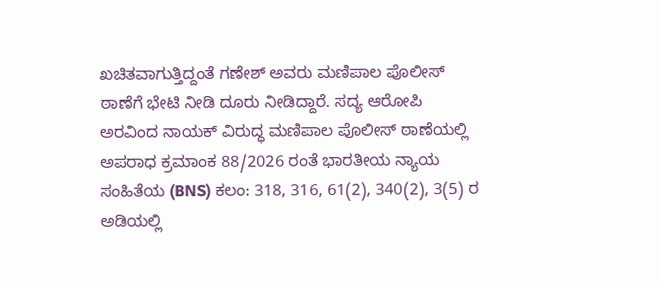ಖಚಿತವಾಗುತ್ತಿದ್ದಂತೆ ಗಣೇಶ್ ಅವರು ಮಣಿಪಾಲ ಪೊಲೀಸ್ ಠಾಣೆಗೆ ಭೇಟಿ ನೀಡಿ ದೂರು ನೀಡಿದ್ದಾರೆ. ಸದ್ಯ ಆರೋಪಿ ಅರವಿಂದ ನಾಯಕ್ ವಿರುದ್ಧ ಮಣಿಪಾಲ ಪೊಲೀಸ್ ಠಾಣೆಯಲ್ಲಿ ಅಪರಾಧ ಕ್ರಮಾಂಕ 88/2026 ರಂತೆ ಭಾರತೀಯ ನ್ಯಾಯ ಸಂಹಿತೆಯ (BNS) ಕಲಂ: 318, 316, 61(2), 340(2), 3(5) ರ ಅಡಿಯಲ್ಲಿ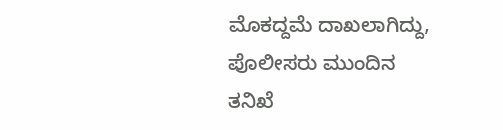ಮೊಕದ್ದಮೆ ದಾಖಲಾಗಿದ್ದು, ಪೊಲೀಸರು ಮುಂದಿನ ತನಿಖೆ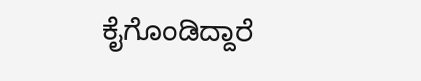ಕೈಗೊಂಡಿದ್ದಾರೆ